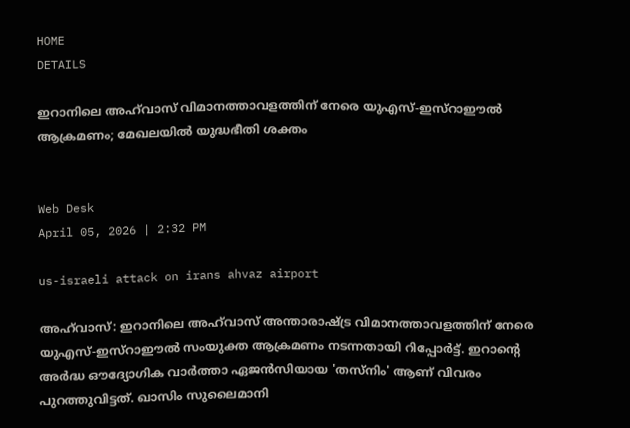HOME
DETAILS

ഇറാനിലെ അഹ്‌വാസ് വിമാനത്താവളത്തിന് നേരെ യുഎസ്-ഇസ്റാഈൽ ആക്രമണം; മേഖലയിൽ യുദ്ധഭീതി ശക്തം


Web Desk
April 05, 2026 | 2:32 PM

us-israeli attack on irans ahvaz airport

അഹ്‌വാസ്: ഇറാനിലെ അഹ്‌വാസ് അന്താരാഷ്ട്ര വിമാനത്താവളത്തിന് നേരെ യുഎസ്-ഇസ്റാഈൽ സംയുക്ത ആക്രമണം നടന്നതായി റിപ്പോർട്ട്. ഇറാന്റെ അർദ്ധ ഔദ്യോഗിക വാർത്താ ഏജൻസിയായ 'തസ്നിം' ആണ് വിവരം പുറത്തുവിട്ടത്. ഖാസിം സുലൈമാനി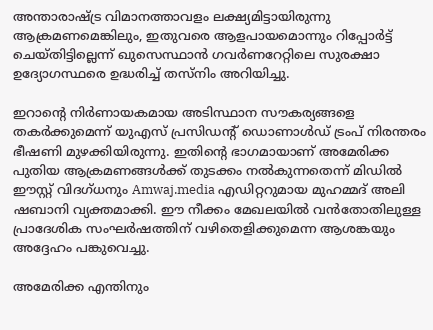അന്താരാഷ്ട്ര വിമാനത്താവളം ലക്ഷ്യമിട്ടായിരുന്നു ആക്രമണമെങ്കിലും, ഇതുവരെ ആളപായമൊന്നും റിപ്പോർട്ട് ചെയ്തിട്ടില്ലെന്ന് ഖുസെസ്ഥാൻ ഗവർണറേറ്റിലെ സുരക്ഷാ ഉദ്യോഗസ്ഥരെ ഉദ്ധരിച്ച് തസ്നിം അറിയിച്ചു.

ഇറാന്റെ നിർണായകമായ അടിസ്ഥാന സൗകര്യങ്ങളെ തകർക്കുമെന്ന് യുഎസ് പ്രസിഡന്റ് ഡൊണാൾഡ് ട്രംപ് നിരന്തരം ഭീഷണി മുഴക്കിയിരുന്നു. ഇതിന്റെ ഭാഗമായാണ് അമേരിക്ക പുതിയ ആക്രമണങ്ങൾക്ക് തുടക്കം നൽകുന്നതെന്ന് മിഡിൽ ഈസ്റ്റ് വിദഗ്ധനും Amwaj.media എഡിറ്ററുമായ മുഹമ്മദ് അലി ഷബാനി വ്യക്തമാക്കി. ഈ നീക്കം മേഖലയിൽ വൻതോതിലുള്ള പ്രാദേശിക സംഘർഷത്തിന് വഴിതെളിക്കുമെന്ന ആശങ്കയും അദ്ദേഹം പങ്കുവെച്ചു.

അമേരിക്ക എന്തിനും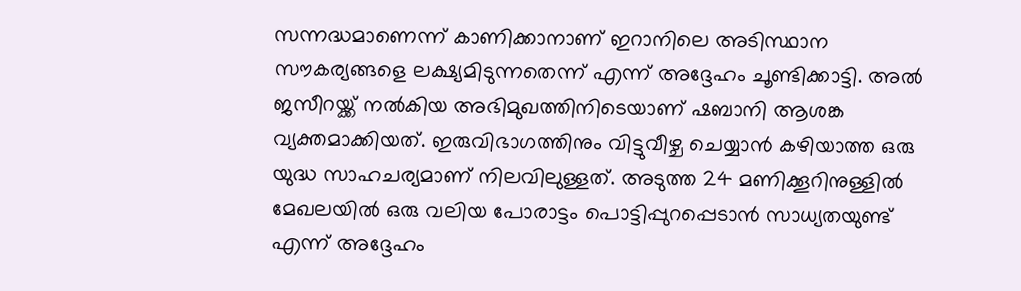സന്നദ്ധമാണെന്ന് കാണിക്കാനാണ് ഇറാനിലെ അടിസ്ഥാന സൗകര്യങ്ങളെ ലക്ഷ്യമിടുന്നതെന്ന് എന്ന് അദ്ദേഹം ചൂണ്ടിക്കാട്ടി. അൽ ജസീറയ്ക്ക് നൽകിയ അഭിമുഖത്തിനിടെയാണ് ഷബാനി ആശങ്ക വ്യക്തമാക്കിയത്. ഇരുവിഭാഗത്തിനും വിട്ടുവീഴ്ച ചെയ്യാൻ കഴിയാത്ത ഒരു യുദ്ധ സാഹചര്യമാണ് നിലവിലുള്ളത്. അടുത്ത 24 മണിക്കൂറിനുള്ളിൽ മേഖലയിൽ ഒരു വലിയ പോരാട്ടം പൊട്ടിപ്പുറപ്പെടാൻ സാധ്യതയുണ്ട് എന്ന് അദ്ദേഹം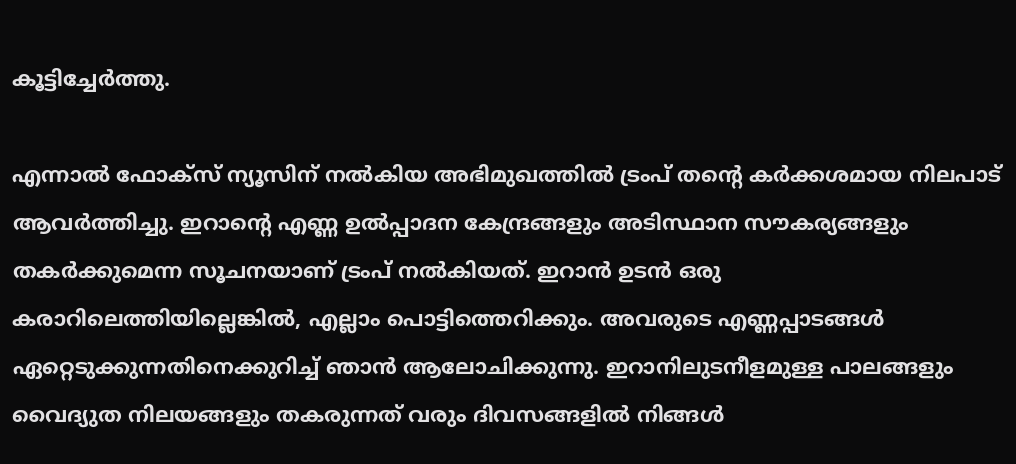കൂട്ടിച്ചേർത്തു.

എന്നാൽ ഫോക്സ് ന്യൂസിന് നൽകിയ അഭിമുഖത്തിൽ ട്രംപ് തന്റെ കർക്കശമായ നിലപാട് ആവർത്തിച്ചു. ഇറാന്റെ എണ്ണ ഉൽപ്പാദന കേന്ദ്രങ്ങളും അടിസ്ഥാന സൗകര്യങ്ങളും തകർക്കുമെന്ന സൂചനയാണ് ട്രംപ് നൽകിയത്. ഇറാൻ ഉടൻ ഒരു കരാറിലെത്തിയില്ലെങ്കിൽ, എല്ലാം പൊട്ടിത്തെറിക്കും. അവരുടെ എണ്ണപ്പാടങ്ങൾ ഏറ്റെടുക്കുന്നതിനെക്കുറിച്ച് ഞാൻ ആലോചിക്കുന്നു. ഇറാനിലുടനീളമുള്ള പാലങ്ങളും വൈദ്യുത നിലയങ്ങളും തകരുന്നത് വരും ദിവസങ്ങളിൽ നിങ്ങൾ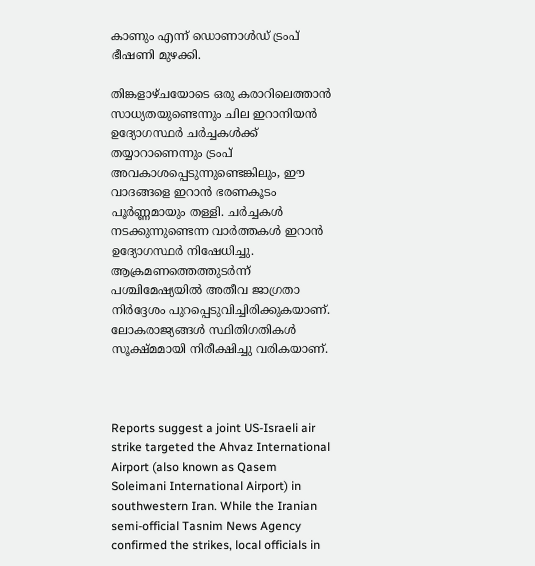കാണും എന്ന് ഡൊണാൾഡ് ട്രംപ് ഭീഷണി മുഴക്കി.

തിങ്കളാഴ്ചയോടെ ഒരു കരാറിലെത്താൻ സാധ്യതയുണ്ടെന്നും ചില ഇറാനിയൻ ഉദ്യോഗസ്ഥർ ചർച്ചകൾക്ക് തയ്യാറാണെന്നും ട്രംപ് അവകാശപ്പെടുന്നുണ്ടെങ്കിലും, ഈ വാദങ്ങളെ ഇറാൻ ഭരണകൂടം പൂർണ്ണമായും തള്ളി. ചർച്ചകൾ നടക്കുന്നുണ്ടെന്ന വാർത്തകൾ ഇറാൻ ഉദ്യോഗസ്ഥർ നിഷേധിച്ചു. ആക്രമണത്തെത്തുടർന്ന് പശ്ചിമേഷ്യയിൽ അതീവ ജാഗ്രതാ നിർദ്ദേശം പുറപ്പെടുവിച്ചിരിക്കുകയാണ്. ലോകരാജ്യങ്ങൾ സ്ഥിതിഗതികൾ സൂക്ഷ്മമായി നിരീക്ഷിച്ചു വരികയാണ്.



Reports suggest a joint US-Israeli air strike targeted the Ahvaz International Airport (also known as Qasem Soleimani International Airport) in southwestern Iran. While the Iranian semi-official Tasnim News Agency confirmed the strikes, local officials in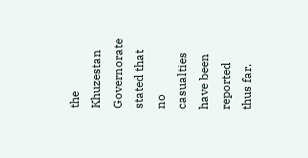the Khuzestan Governorate stated that no casualties have been reported thus far.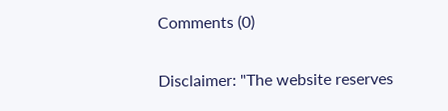Comments (0)

Disclaimer: "The website reserves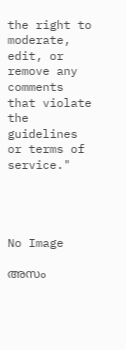the right to moderate, edit, or remove any comments that violate the guidelines or terms of service."




No Image

അസം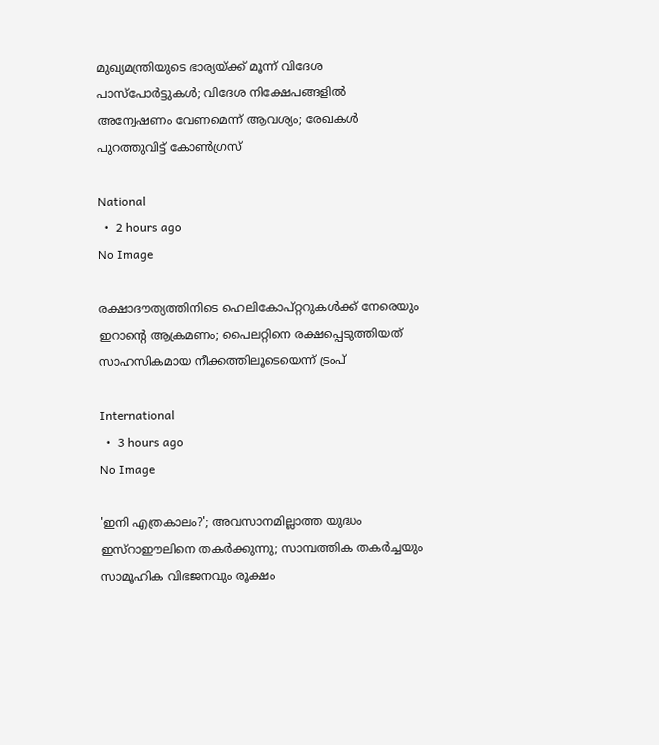മുഖ്യമന്ത്രിയുടെ ഭാര്യയ്ക്ക് മൂന്ന് വിദേശ പാസ്‌പോർട്ടുകൾ; വിദേശ നിക്ഷേപങ്ങളിൽ അന്വേഷണം വേണമെന്ന് ആവശ്യം; രേഖകൾ പുറത്തുവിട്ട് കോൺഗ്രസ്

National
  •  2 hours ago
No Image

രക്ഷാദൗത്യത്തിനിടെ ഹെലികോപ്റ്ററുകൾക്ക് നേരെയും ഇറാന്റെ ആക്രമണം; പൈലറ്റിനെ രക്ഷപ്പെടുത്തിയത് സാഹസികമായ നീക്കത്തിലൂടെയെന്ന് ട്രംപ്

International
  •  3 hours ago
No Image

'ഇനി എത്രകാലം?'; അവസാനമില്ലാത്ത യുദ്ധം ഇസ്റാഈലിനെ തകർക്കുന്നു; സാമ്പത്തിക തകർച്ചയും സാമൂഹിക വിഭജനവും രൂക്ഷം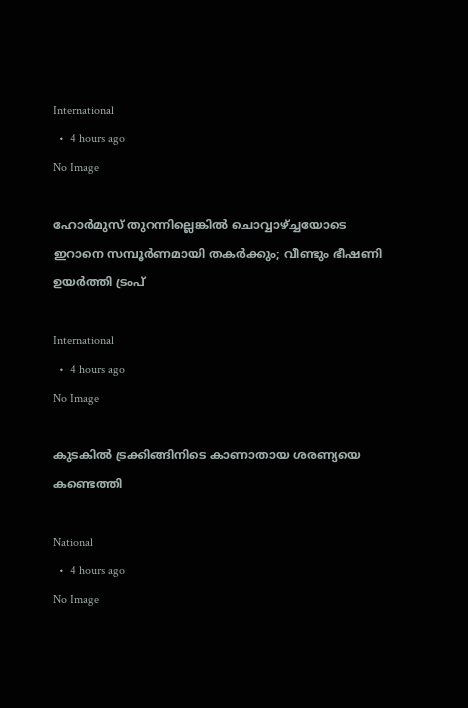International
  •  4 hours ago
No Image

ഹോര്‍മുസ് തുറന്നില്ലെങ്കില്‍ ചൊവ്വാഴ്ച്ചയോടെ ഇറാനെ സമ്പൂര്‍ണമായി തകര്‍ക്കും; വീണ്ടും ഭീഷണി ഉയര്‍ത്തി ട്രംപ്

International
  •  4 hours ago
No Image

കുടകിൽ ട്രക്കിങ്ങിനിടെ കാണാതായ ശരണ്യയെ കണ്ടെത്തി

National
  •  4 hours ago
No Image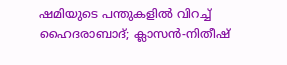ഷമിയുടെ പന്തുകളിൽ വിറച്ച് ഹൈദരാബാദ്; ക്ലാസൻ-നിതീഷ്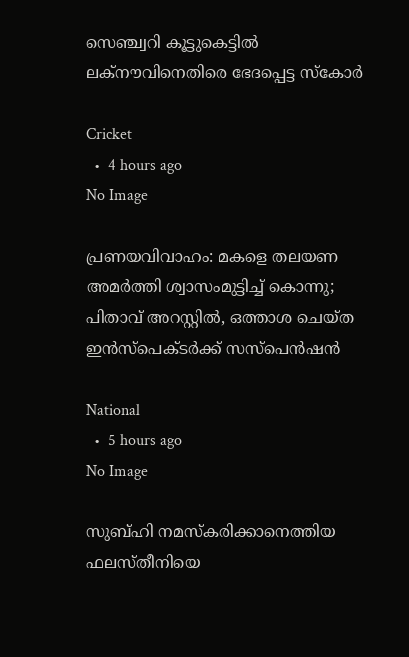സെഞ്ച്വറി കൂട്ടുകെട്ടിൽ ലക്നൗവിനെതിരെ ഭേദപ്പെട്ട സ്കോർ

Cricket
  •  4 hours ago
No Image

പ്രണയവിവാഹം: മകളെ തലയണ അമർത്തി ശ്വാസംമുട്ടിച്ച് കൊന്നു; പിതാവ് അറസ്റ്റിൽ, ഒത്താശ ചെയ്ത ഇൻസ്പെക്ടർക്ക് സസ്പെൻഷൻ

National
  •  5 hours ago
No Image

സുബ്ഹി നമസ്‌കരിക്കാനെത്തിയ ഫലസ്തീനിയെ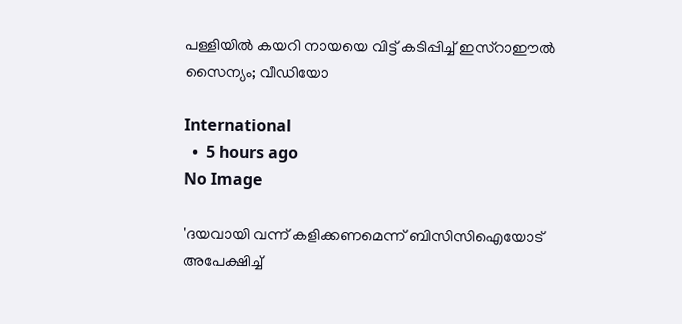പള്ളിയില്‍ കയറി നായയെ വിട്ട് കടിപ്പിച്ച് ഇസ്‌റാഈല്‍ സൈന്യം; വീഡിയോ

International
  •  5 hours ago
No Image

'ദയവായി വന്ന് കളിക്കണമെന്ന് ബിസിസിഐയോട് അപേക്ഷിച്ച്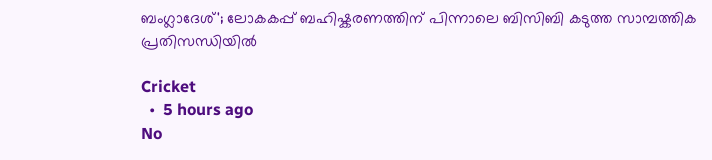ബംഗ്ലാദേശ്'; ലോകകപ്പ് ബഹിഷ്കരണത്തിന് പിന്നാലെ ബിസിബി കടുത്ത സാമ്പത്തിക പ്രതിസന്ധിയിൽ

Cricket
  •  5 hours ago
No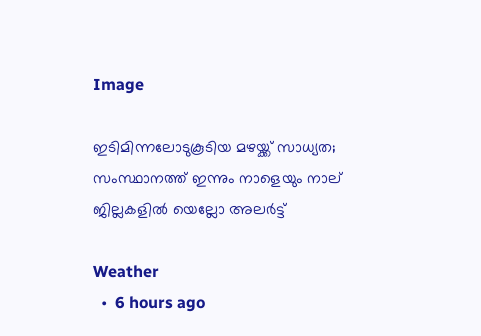Image

ഇടിമിന്നലോടുകൂടിയ മഴയ്ക്ക് സാധ്യത; സംസ്ഥാനത്ത് ഇന്നും നാളെയും നാല് ജില്ലകളില്‍ യെല്ലോ അലര്‍ട്ട്

Weather
  •  6 hours ago